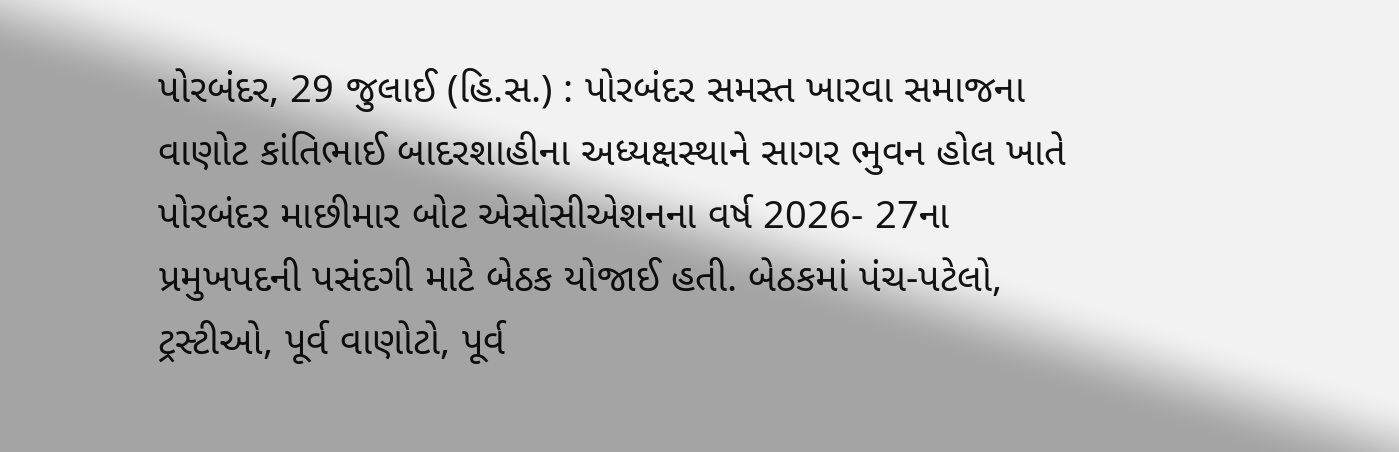પોરબંદર, 29 જુલાઈ (હિ.સ.) : પોરબંદર સમસ્ત ખારવા સમાજના વાણોટ કાંતિભાઈ બાદરશાહીના અધ્યક્ષસ્થાને સાગર ભુવન હોલ ખાતે પોરબંદર માછીમાર બોટ એસોસીએશનના વર્ષ 2026- 27ના પ્રમુખપદની પસંદગી માટે બેઠક યોજાઈ હતી. બેઠકમાં પંચ-પટેલો, ટ્રસ્ટીઓ, પૂર્વ વાણોટો, પૂર્વ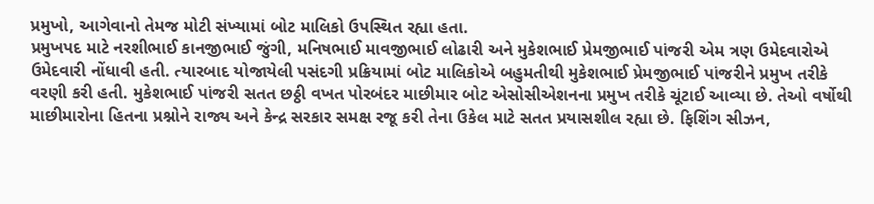પ્રમુખો, આગેવાનો તેમજ મોટી સંખ્યામાં બોટ માલિકો ઉપસ્થિત રહ્યા હતા.
પ્રમુખપદ માટે નરશીભાઈ કાનજીભાઈ જુંગી, મનિષભાઈ માવજીભાઈ લોઢારી અને મુકેશભાઈ પ્રેમજીભાઈ પાંજરી એમ ત્રણ ઉમેદવારોએ ઉમેદવારી નોંધાવી હતી. ત્યારબાદ યોજાયેલી પસંદગી પ્રક્રિયામાં બોટ માલિકોએ બહુમતીથી મુકેશભાઈ પ્રેમજીભાઈ પાંજરીને પ્રમુખ તરીકે વરણી કરી હતી. મુકેશભાઈ પાંજરી સતત છઠ્ઠી વખત પોરબંદર માછીમાર બોટ એસોસીએશનના પ્રમુખ તરીકે ચૂંટાઈ આવ્યા છે. તેઓ વર્ષોથી માછીમારોના હિતના પ્રશ્નોને રાજ્ય અને કેન્દ્ર સરકાર સમક્ષ રજૂ કરી તેના ઉકેલ માટે સતત પ્રયાસશીલ રહ્યા છે. ફિશિંગ સીઝન,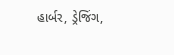હાર્બર, ડ્રેજિંગ,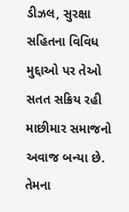ડીઝલ, સુરક્ષા સહિતના વિવિધ મુદ્દાઓ પર તેઓ સતત સક્રિય રહી માછીમાર સમાજનો અવાજ બન્યા છે. તેમના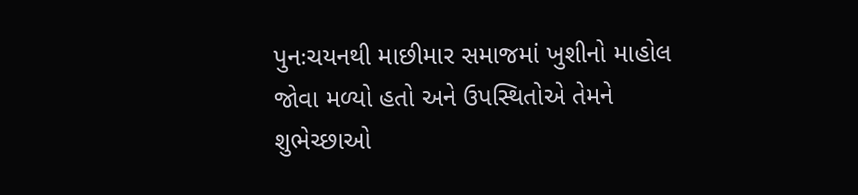પુનઃચયનથી માછીમાર સમાજમાં ખુશીનો માહોલ જોવા મળ્યો હતો અને ઉપસ્થિતોએ તેમને શુભેચ્છાઓ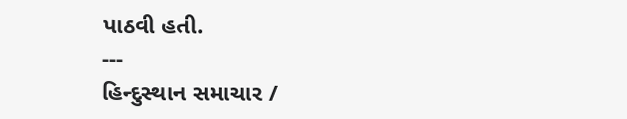પાઠવી હતી.
---
હિન્દુસ્થાન સમાચાર /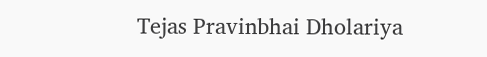Tejas Pravinbhai Dholariya